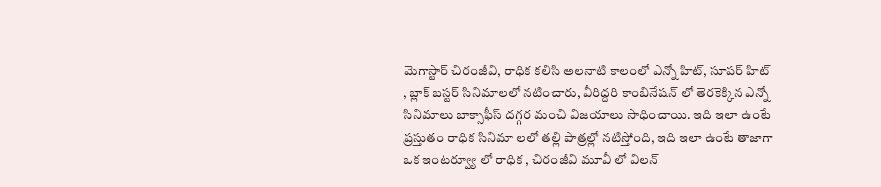మెగాస్టార్ చిరంజీవి, రాధిక కలిసి అలనాటి కాలంలో ఎన్నో హిట్, సూపర్ హిట్ , బ్లాక్ బస్టర్ సినిమాలలో నటించారు, వీరిద్దరి కాంబినేషన్ లో తెరకెక్కిన ఎన్నో సినిమాలు బాక్సాఫీస్ దగ్గర మంచి విజయాలు సాధించాయి. ఇది ఇలా ఉంటే ప్రస్తుతం రాధిక సినిమా లలో తల్లి పాత్రల్లో నటిస్తోంది, ఇది ఇలా ఉంటే తాజాగా ఒక ఇంటర్వ్యూ లో రాధిక , చిరంజీవి మూవీ లో విలన్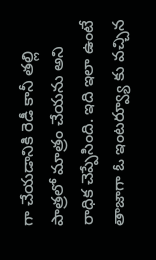గా చేయడానికి రెడీ కానీ తల్లి పాత్రలో మాత్రం చేయను అని రాధిక చెప్పేసింది. ఇది ఇలా ఉంటే తాజాగా ఓ ఇంటర్వ్యూ కు వచ్చిన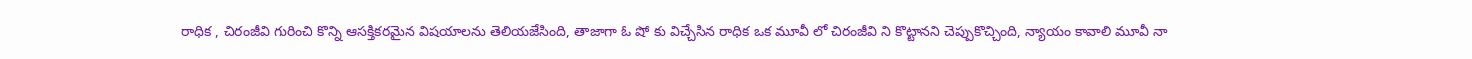రాధిక , చిరంజీవి గురించి కొన్ని ఆసక్తికరమైన విషయాలను తెలియజేసింది, తాజాగా ఓ షో కు విచ్చేసిన రాధిక ఒక మూవీ లో చిరంజీవి ని కొట్టానని చెప్పుకొచ్చింది, న్యాయం కావాలి మూవీ నా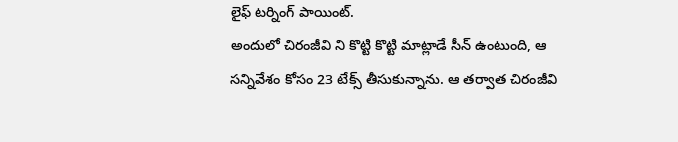లైఫ్ టర్నింగ్ పాయింట్.
అందులో చిరంజీవి ని కొట్టి కొట్టి మాట్లాడే సీన్ ఉంటుంది, ఆ సన్నివేశం కోసం 23 టేక్స్ తీసుకున్నాను. ఆ తర్వాత చిరంజీవి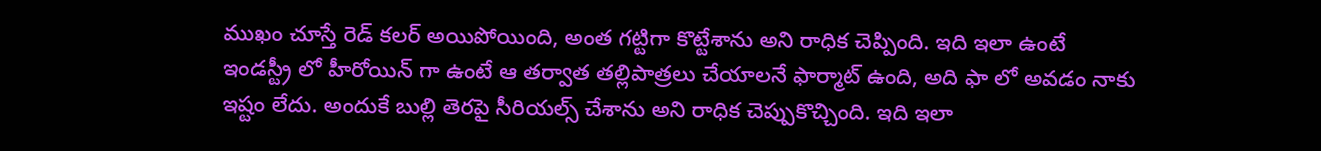ముఖం చూస్తే రెడ్ కలర్ అయిపోయింది, అంత గట్టిగా కొట్టేశాను అని రాధిక చెప్పింది. ఇది ఇలా ఉంటే ఇండస్ట్రీ లో హీరోయిన్ గా ఉంటే ఆ తర్వాత తల్లిపాత్రలు చేయాలనే ఫార్మాట్ ఉంది, అది ఫా లో అవడం నాకు ఇష్టం లేదు. అందుకే బుల్లి తెరపై సీరియల్స్ చేశాను అని రాధిక చెప్పుకొచ్చింది. ఇది ఇలా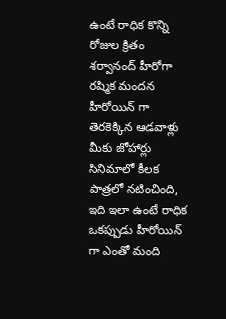ఉంటే రాధిక కొన్ని రోజుల క్రితం శర్వానంద్ హీరోగా రష్మిక మందన హీరోయిన్ గా తెరకెక్కిన ఆడవాళ్లు మీకు జోహార్లు సినిమాలో కీలక పాత్రలో నటించింది, ఇది ఇలా ఉంటే రాధిక ఒకప్పుడు హీరోయిన్ గా ఎంతో మంది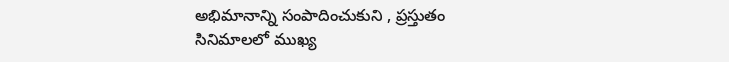అభిమానాన్ని సంపాదించుకుని , ప్రస్తుతం సినిమాలలో ముఖ్య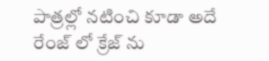పాత్రల్లో నటించి కూడా అదే రేంజ్ లో క్రేజ్ ను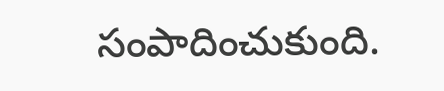సంపాదించుకుంది.